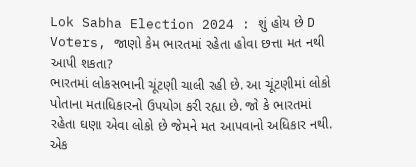Lok Sabha Election 2024 : શું હોય છે D Voters, જાણો કેમ ભારતમાં રહેતા હોવા છત્તા મત નથી આપી શકતા?
ભારતમાં લોકસભાની ચૂંટણી ચાલી રહી છે. આ ચૂંટણીમાં લોકો પોતાના મતાધિકારનો ઉપયોગ કરી રહ્યા છે. જો કે ભારતમાં રહેતા ઘણા એવા લોકો છે જેમને મત આપવાનો અધિકાર નથી.
એક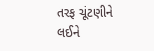તરફ ચૂંટણીને લઈને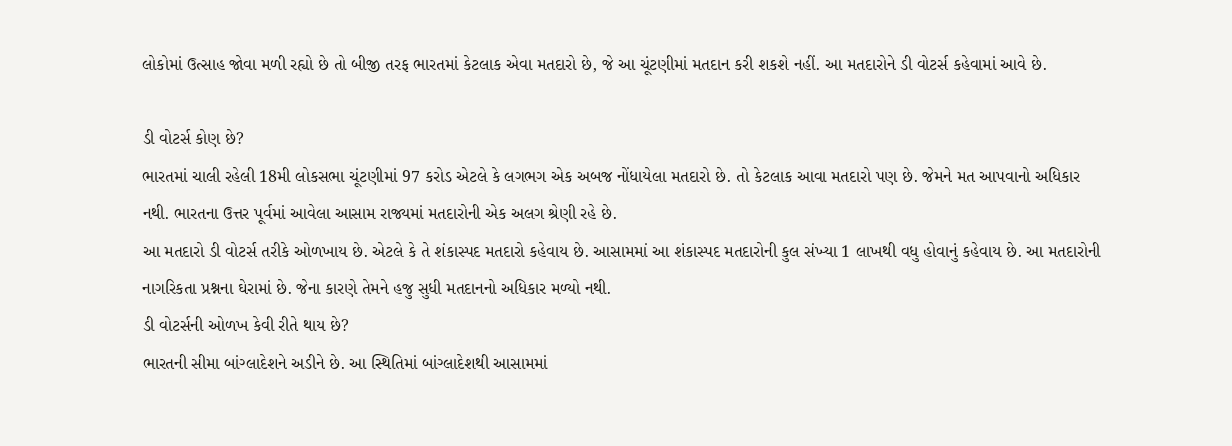લોકોમાં ઉત્સાહ જોવા મળી રહ્યો છે તો બીજી તરફ ભારતમાં કેટલાક એવા મતદારો છે, જે આ ચૂંટણીમાં મતદાન કરી શકશે નહીં. આ મતદારોને ડી વોટર્સ કહેવામાં આવે છે.

ડી વોટર્સ કોણ છે?
ભારતમાં ચાલી રહેલી 18મી લોકસભા ચૂંટણીમાં 97 કરોડ એટલે કે લગભગ એક અબજ નોંધાયેલા મતદારો છે. તો કેટલાક આવા મતદારો પણ છે. જેમને મત આપવાનો અધિકાર નથી. ભારતના ઉત્તર પૂર્વમાં આવેલા આસામ રાજ્યમાં મતદારોની એક અલગ શ્રેણી રહે છે.
આ મતદારો ડી વોટર્સ તરીકે ઓળખાય છે. એટલે કે તે શંકાસ્પદ મતદારો કહેવાય છે. આસામમાં આ શંકાસ્પદ મતદારોની કુલ સંખ્યા 1 લાખથી વધુ હોવાનું કહેવાય છે. આ મતદારોની નાગરિકતા પ્રશ્નના ઘેરામાં છે. જેના કારણે તેમને હજુ સુધી મતદાનનો અધિકાર મળ્યો નથી.
ડી વોટર્સની ઓળખ કેવી રીતે થાય છે?
ભારતની સીમા બાંગ્લાદેશને અડીને છે. આ સ્થિતિમાં બાંગ્લાદેશથી આસામમાં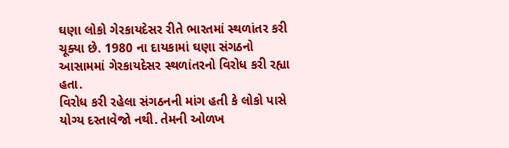ઘણા લોકો ગેરકાયદેસર રીતે ભારતમાં સ્થળાંતર કરી ચૂક્યા છે. 1980 ના દાયકામાં ઘણા સંગઠનો આસામમાં ગેરકાયદેસર સ્થળાંતરનો વિરોધ કરી રહ્યા હતા.
વિરોધ કરી રહેલા સંગઠનની માંગ હતી કે લોકો પાસે યોગ્ય દસ્તાવેજો નથી. તેમની ઓળખ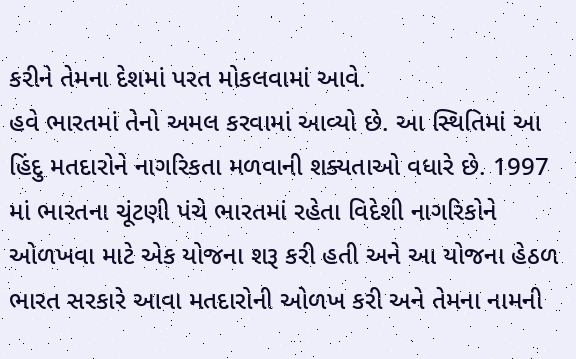કરીને તેમના દેશમાં પરત મોકલવામાં આવે.
હવે ભારતમાં તેનો અમલ કરવામાં આવ્યો છે. આ સ્થિતિમાં આ હિંદુ મતદારોને નાગરિકતા મળવાની શક્યતાઓ વધારે છે. 1997 માં ભારતના ચૂંટણી પંચે ભારતમાં રહેતા વિદેશી નાગરિકોને ઓળખવા માટે એક યોજના શરૂ કરી હતી અને આ યોજના હેઠળ ભારત સરકારે આવા મતદારોની ઓળખ કરી અને તેમના નામની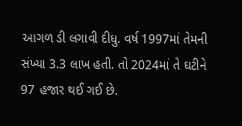આગળ ડી લગાવી દીધુ. વર્ષ 1997માં તેમની સંખ્યા 3.3 લાખ હતી. તો 2024માં તે ઘટીને 97 હજાર થઈ ગઈ છે.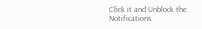Click it and Unblock the Notifications